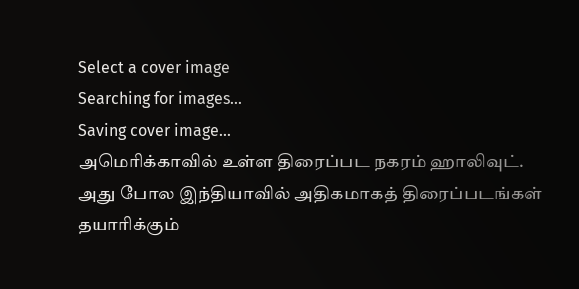Select a cover image
Searching for images...
Saving cover image...
அமெரிக்காவில் உள்ள திரைப்பட நகரம் ஹாலிவுட். அது போல இந்தியாவில் அதிகமாகத் திரைப்படங்கள் தயாரிக்கும்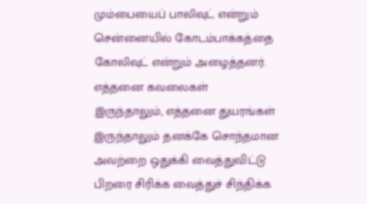மும்பையைப் பாலிவுட் என்றும் சென்னையில் கோடம்பாக்கத்தை கோலிவுட் என்றும் அழைத்தனர். எத்தனை கவலைகள் இருந்தாலும், எத்தனை துயரங்கள் இருந்தாலும் தனக்கே சொந்தமான அவற்றை ஒதுக்கி வைத்துவிட்டு பிறரை சிரிக்க வைத்துச் சிந்திக்க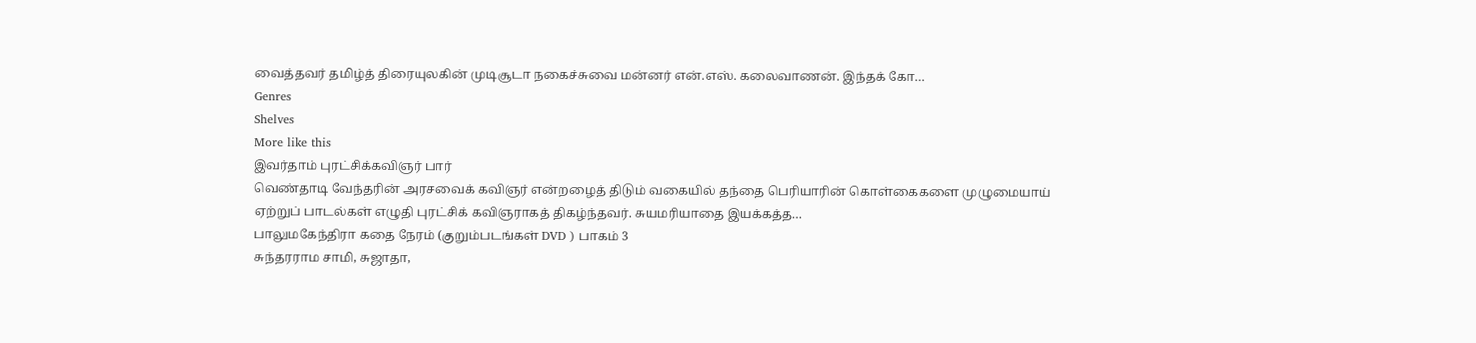வைத்தவர் தமிழ்த் திரையுலகின் முடிசூடா நகைச்சுவை மன்னர் என்.எஸ். கலைவாணன். இந்தக் கோ…
Genres
Shelves
More like this
இவர்தாம் புரட்சிக்கவிஞர் பார்
வெண்தாடி வேந்தரின் அரசவைக் கவிஞர் என்றழைத் திடும் வகையில் தந்தை பெரியாரின் கொள்கைகளை முழுமையாய் ஏற்றுப் பாடல்கள் எழுதி புரட்சிக் கவிஞராகத் திகழ்ந்தவர். சுயமரியாதை இயக்கத்த…
பாலுமகேந்திரா கதை நேரம் (குறும்படங்கள் DVD ) பாகம் 3
சுந்தரராம சாமி, சுஜாதா,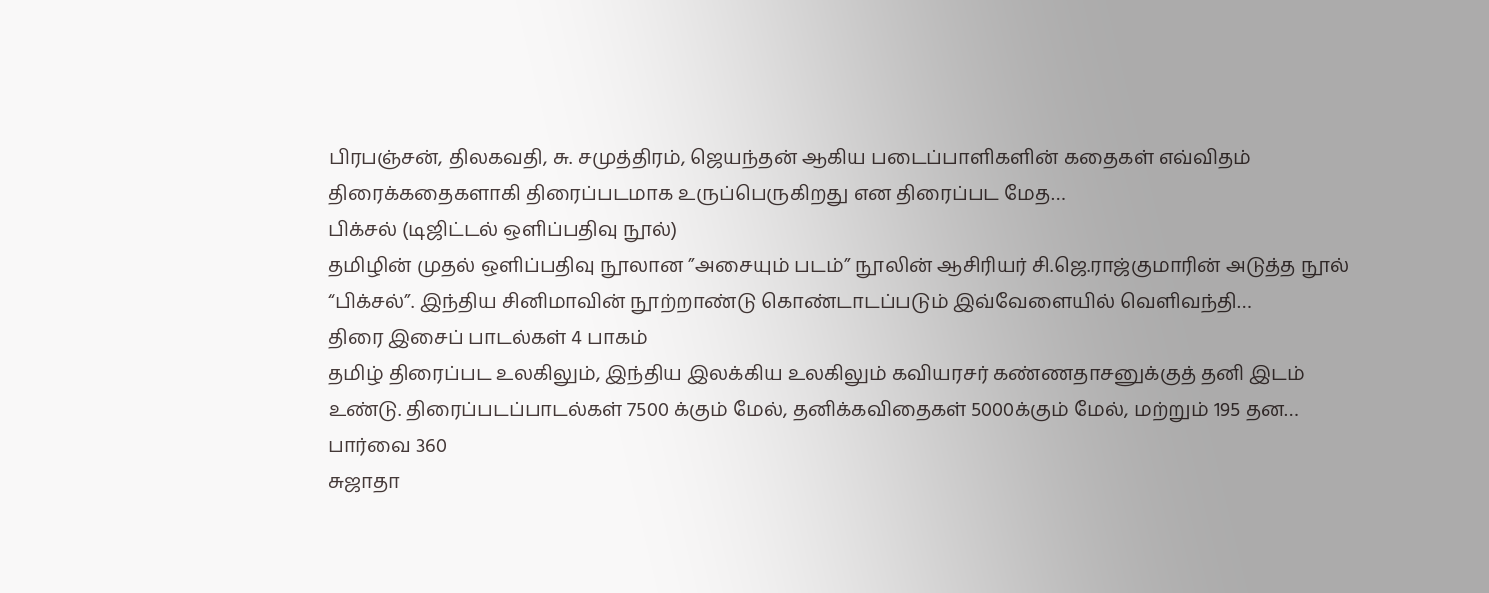பிரபஞ்சன், திலகவதி, சு. சமுத்திரம், ஜெயந்தன் ஆகிய படைப்பாளிகளின் கதைகள் எவ்விதம் திரைக்கதைகளாகி திரைப்படமாக உருப்பெருகிறது என திரைப்பட மேத…
பிக்சல் (டிஜிட்டல் ஒளிப்பதிவு நூல்)
தமிழின் முதல் ஒளிப்பதிவு நூலான ”அசையும் படம்” நூலின் ஆசிரியர் சி.ஜெ.ராஜ்குமாரின் அடுத்த நூல் “பிக்சல்”. இந்திய சினிமாவின் நூற்றாண்டு கொண்டாடப்படும் இவ்வேளையில் வெளிவந்தி…
திரை இசைப் பாடல்கள் 4 பாகம்
தமிழ் திரைப்பட உலகிலும், இந்திய இலக்கிய உலகிலும் கவியரசர் கண்ணதாசனுக்குத் தனி இடம் உண்டு. திரைப்படப்பாடல்கள் 7500 க்கும் மேல், தனிக்கவிதைகள் 5000க்கும் மேல், மற்றும் 195 தன…
பார்வை 360
சுஜாதா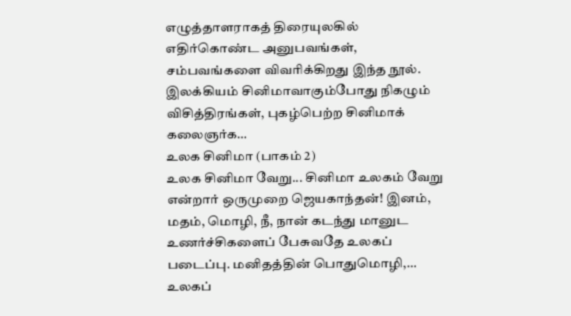எழுத்தாளராகத் திரையுலகில் எதிர்கொண்ட அனுபவங்கள், சம்பவங்களை விவரிக்கிறது இந்த நூல். இலக்கியம் சினிமாவாகும்போது நிகழும் விசித்திரங்கள், புகழ்பெற்ற சினிமாக் கலைஞர்க…
உலக சினிமா (பாகம் 2)
உலக சினிமா வேறு... சினிமா உலகம் வேறு என்றார் ஒருமுறை ஜெயகாந்தன்! இனம், மதம், மொழி, நீ, நான் கடந்து மானுட உணர்ச்சிகளைப் பேசுவதே உலகப் படைப்பு. மனிதத்தின் பொதுமொழி,…
உலகப்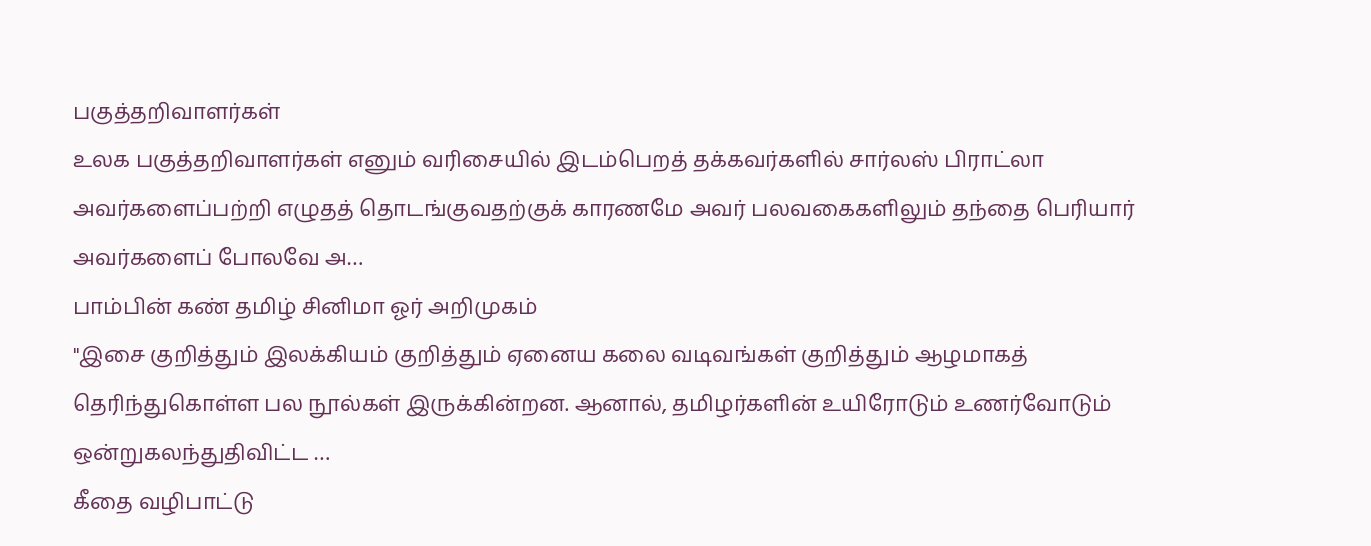பகுத்தறிவாளர்கள்
உலக பகுத்தறிவாளர்கள் எனும் வரிசையில் இடம்பெறத் தக்கவர்களில் சார்லஸ் பிராட்லா அவர்களைப்பற்றி எழுதத் தொடங்குவதற்குக் காரணமே அவர் பலவகைகளிலும் தந்தை பெரியார் அவர்களைப் போலவே அ…
பாம்பின் கண் தமிழ் சினிமா ஓர் அறிமுகம்
"இசை குறித்தும் இலக்கியம் குறித்தும் ஏனைய கலை வடிவங்கள் குறித்தும் ஆழமாகத் தெரிந்துகொள்ள பல நூல்கள் இருக்கின்றன. ஆனால், தமிழர்களின் உயிரோடும் உணர்வோடும் ஒன்றுகலந்துதிவிட்ட …
கீதை வழிபாட்டு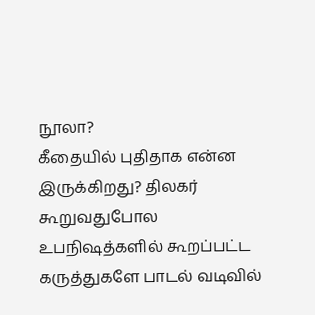நூலா?
கீதையில் புதிதாக என்ன இருக்கிறது? திலகர் கூறுவதுபோல உபநிஷத்களில் கூறப்பட்ட கருத்துகளே பாடல் வடிவில்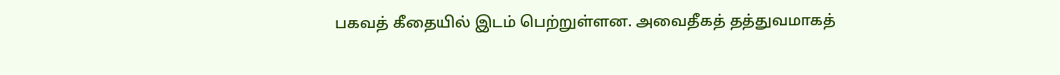பகவத் கீதையில் இடம் பெற்றுள்ளன. அவைதீகத் தத்துவமாகத்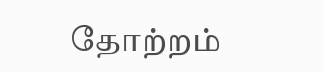தோற்றம்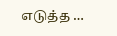எடுத்த …